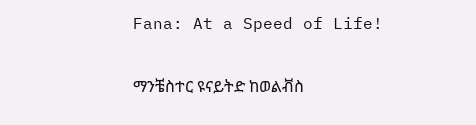Fana: At a Speed of Life!

ማንቼስተር ዩናይትድ ከወልቭስ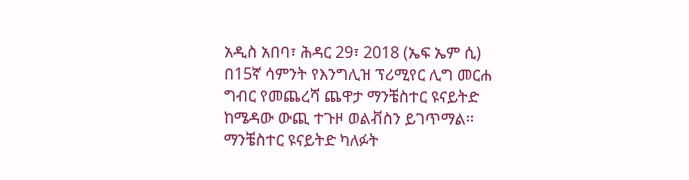አዲስ አበባ፣ ሕዳር 29፣ 2018 (ኤፍ ኤም ሲ) በ15ኛ ሳምንት የእንግሊዝ ፕሪሚየር ሊግ መርሐ ግብር የመጨረሻ ጨዋታ ማንቼስተር ዩናይትድ ከሜዳው ውጪ ተጉዞ ወልቭስን ይገጥማል፡፡ ማንቼስተር ዩናይትድ ካለፉት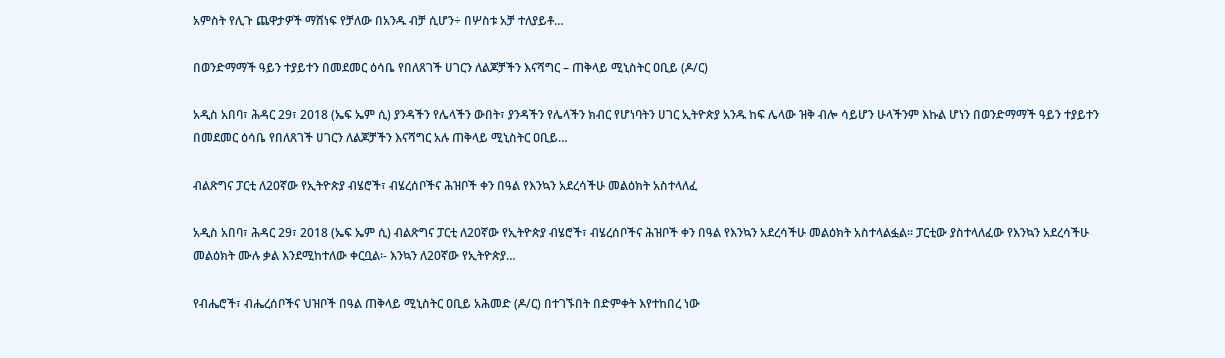አምስት የሊጉ ጨዋታዎች ማሸነፍ የቻለው በአንዱ ብቻ ሲሆን÷ በሦስቱ አቻ ተለያይቶ…

በወንድማማች ዓይን ተያይተን በመደመር ዕሳቤ የበለጸገች ሀገርን ለልጆቻችን እናሻግር – ጠቅላይ ሚኒስትር ዐቢይ (ዶ/ር)

አዲስ አበባ፣ ሕዳር 29፣ 2018 (ኤፍ ኤም ሲ) ያንዳችን የሌላችን ውበት፣ ያንዳችን የሌላችን ክብር የሆነባትን ሀገር ኢትዮጵያ አንዱ ከፍ ሌላው ዝቅ ብሎ ሳይሆን ሁላችንም እኩል ሆነን በወንድማማች ዓይን ተያይተን በመደመር ዕሳቤ የበለጸገች ሀገርን ለልጆቻችን እናሻግር አሉ ጠቅላይ ሚኒስትር ዐቢይ…

ብልጽግና ፓርቲ ለ20ኛው የኢትዮጵያ ብሄሮች፣ ብሄረሰቦችና ሕዝቦች ቀን በዓል የእንኳን አደረሳችሁ መልዕክት አስተላለፈ

አዲስ አበባ፣ ሕዳር 29፣ 2018 (ኤፍ ኤም ሲ) ብልጽግና ፓርቲ ለ20ኛው የኢትዮጵያ ብሄሮች፣ ብሄረሰቦችና ሕዝቦች ቀን በዓል የእንኳን አደረሳችሁ መልዕክት አስተላልፏል። ፓርቲው ያስተላለፈው የእንኳን አደረሳችሁ መልዕክት ሙሉ ቃል እንደሚከተለው ቀርቧል፡- እንኳን ለ20ኛው የኢትዮጵያ…

የብሔሮች፣ ብሔረሰቦችና ህዝቦች በዓል ጠቅላይ ሚኒስትር ዐቢይ አሕመድ (ዶ/ር) በተገኙበት በድምቀት እየተከበረ ነው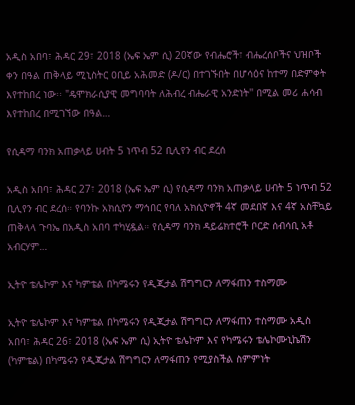አዲስ አበባ፣ ሕዳር 29፣ 2018 (ኤፍ ኤም ሲ) 20ኛው የብሔሮች፣ ብሔረሰቦችና ህዝቦች ቀን በዓል ጠቅላይ ሚኒስትር ዐቢይ አሕመድ (ዶ/ር) በተገኙበት በሆሳዕና ከተማ በድምቀት እየተከበረ ነው፡፡ "ዴሞክራሲያዊ መግባባት ለሕብረ ብሔራዊ አንድነት'' በሚል መሪ ሐሳብ እየተከበረ በሚገኘው በዓል…

የሲዳማ ባንክ አጠቃላይ ሀብት 5 ነጥብ 52 ቢሊየን ብር ደረሰ

አዲስ አበባ፣ ሕዳር 27፣ 2018 (ኤፍ ኤም ሲ) የሲዳማ ባንክ አጠቃላይ ሀብት 5 ነጥብ 52 ቢሊየን ብር ደረሰ። የባንኩ አክሲዮን ማኅበር የባለ አክሲዮኖች 4ኛ መደበኛ እና 4ኛ አስቸኳይ ጠቅላላ ጉባኤ በአዲስ አበባ ተካሂዷል። የሲዳማ ባንክ ዳይሬክተሮች ቦርድ ሰብሳቢ አቶ አብርሃም…

ኢትዮ ቴሌኮም እና ካምቴል በካሜሩን የዲጂታል ሽግግርን ለማፋጠን ተስማሙ

ኢትዮ ቴሌኮም እና ካምቴል በካሜሩን የዲጂታል ሽግግርን ለማፋጠን ተስማሙ አዲስ አበባ፣ ሕዳር 26፣ 2018 (ኤፍ ኤም ሲ) ኢትዮ ቴሌኮም እና የካሜሩን ቴሌኮሙኒኬሽን (ካምቴል) በካሜሩን የዲጂታል ሽግግርን ለማፋጠን የሚያስችል ስምምነት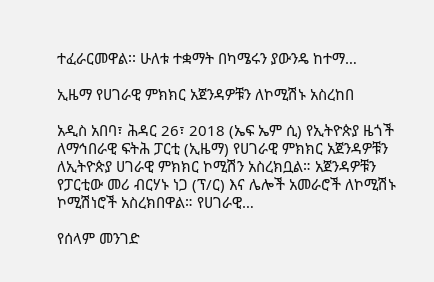ተፈራርመዋል፡፡ ሁለቱ ተቋማት በካሜሩን ያውንዴ ከተማ…

ኢዜማ የሀገራዊ ምክክር አጀንዳዎቹን ለኮሚሽኑ አስረከበ

አዲስ አበባ፣ ሕዳር 26፣ 2018 (ኤፍ ኤም ሲ) የኢትዮጵያ ዜጎች ለማኅበራዊ ፍትሕ ፓርቲ (ኢዜማ) የሀገራዊ ምክክር አጀንዳዎቹን ለኢትዮጵያ ሀገራዊ ምክክር ኮሚሽን አስረክቧል። አጀንዳዎቹን የፓርቲው መሪ ብርሃኑ ነጋ (ፕ/ር) እና ሌሎች አመራሮች ለኮሚሽኑ ኮሚሽነሮች አስረክበዋል። የሀገራዊ…

የሰላም መንገድ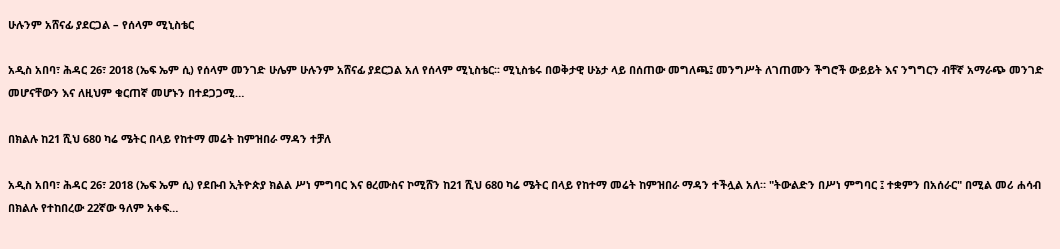ሁሉንም አሸናፊ ያደርጋል – የሰላም ሚኒስቴር

አዲስ አበባ፣ ሕዳር 26፣ 2018 (ኤፍ ኤም ሲ) የሰላም መንገድ ሁሌም ሁሉንም አሸናፊ ያደርጋል አለ የሰላም ሚኒስቴር፡፡ ሚኒስቴሩ በወቅታዊ ሁኔታ ላይ በሰጠው መግለጫ፤ መንግሥት ለገጠሙን ችግሮች ውይይት እና ንግግርን ብቸኛ አማራጭ መንገድ መሆናቸውን እና ለዚህም ቁርጠኛ መሆኑን በተደጋጋሚ…

በክልሉ ከ21 ሺህ 680 ካሬ ሜትር በላይ የከተማ መሬት ከምዝበራ ማዳን ተቻለ

አዲስ አበባ፣ ሕዳር 26፣ 2018 (ኤፍ ኤም ሲ) የደቡብ ኢትዮጵያ ክልል ሥነ ምግባር እና ፀረሙስና ኮሚሸን ከ21 ሺህ 680 ካሬ ሜትር በላይ የከተማ መሬት ከምዝበራ ማዳን ተችሏል አለ። "ትውልድን በሥነ ምግባር ፤ ተቋምን በአሰራር" በሚል መሪ ሐሳብ በክልሉ የተከበረው 22ኛው ዓለም አቀፍ…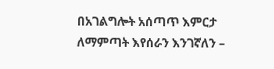በአገልግሎት አሰጣጥ እምርታ ለማምጣት እየሰራን እንገኛለን –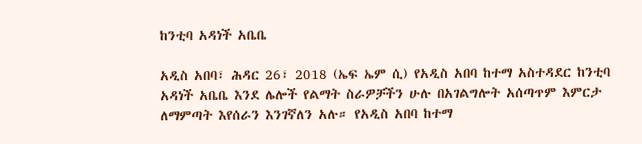ከንቲባ አዳነች አቤቤ

አዲስ አበባ፣ ሕዳር 26፣ 2018 (ኤፍ ኤም ሲ) የአዲስ አበባ ከተማ አስተዳደር ከንቲባ አዳነች አቤቤ እንደ ሌሎች የልማት ስራዎቻችን ሁሉ በአገልግሎት አሰጣጥም እምርታ ለማምጣት እየሰራን እንገኛለን አሉ። የአዲስ አበባ ከተማ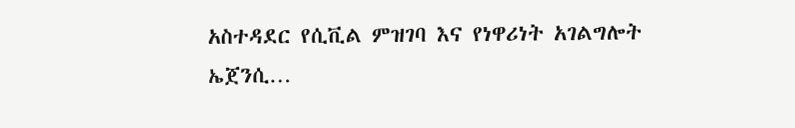አስተዳደር የሲቪል ምዝገባ እና የነዋሪነት አገልግሎት ኤጀንሲ…